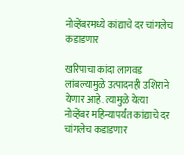नोव्हेंबरमध्ये कांद्याचे दर चांगलेच कडाडणार

खरिपाचा कांदा लागवड लांबल्यामुळे उत्पादनही उशिराने येणार आहे. त्यामुळे येत्या नोव्हेंबर महिन्यापर्यंत कांद्याचे दर चांगलेच कडाडणार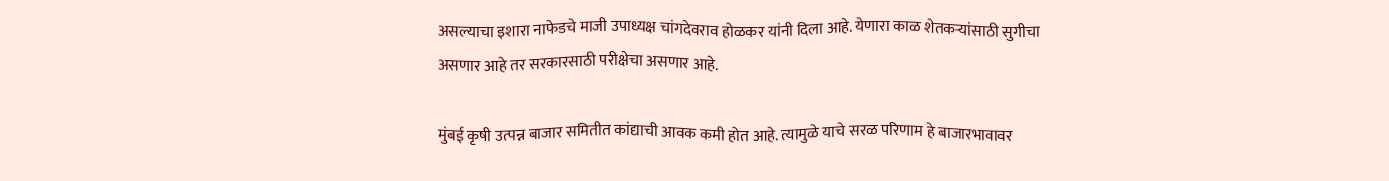असल्याचा इशारा नाफेडचे माजी उपाध्यक्ष चांगदेवराव होळकर यांनी दिला आहे. येणारा काळ शेतकऱ्यांसाठी सुगीचा असणार आहे तर सरकारसाठी परीक्षेचा असणार आहे.

मुंबई कृषी उत्पन्न बाजार समितीत कांद्याची आवक कमी होत आहे. त्यामुळे याचे सरळ परिणाम हे बाजारभावावर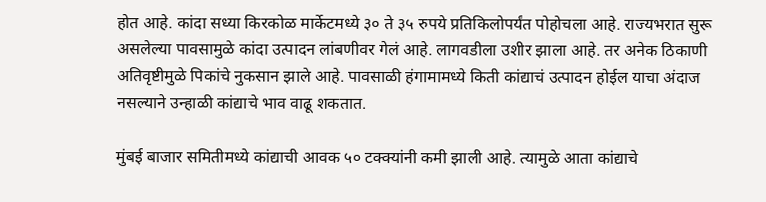होत आहे. कांदा सध्या किरकोळ मार्केटमध्ये ३० ते ३५ रुपये प्रतिकिलोपर्यंत पोहोचला आहे. राज्यभरात सुरू असलेल्या पावसामुळे कांदा उत्पादन लांबणीवर गेलं आहे. लागवडीला उशीर झाला आहे. तर अनेक ठिकाणी अतिवृष्टीमुळे पिकांचे नुकसान झाले आहे. पावसाळी हंगामामध्ये किती कांद्याचं उत्पादन होईल याचा अंदाज नसल्याने उन्हाळी कांद्याचे भाव वाढू शकतात.

मुंबई बाजार समितीमध्ये कांद्याची आवक ५० टक्क्यांनी कमी झाली आहे. त्यामुळे आता कांद्याचे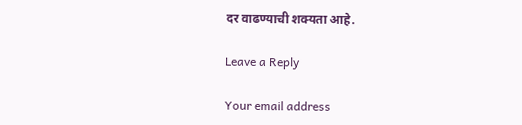दर वाढण्याची शक्यता आहे.

Leave a Reply

Your email address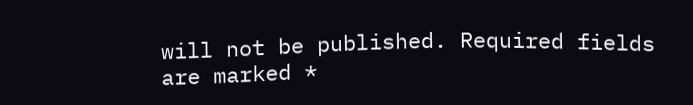will not be published. Required fields are marked *